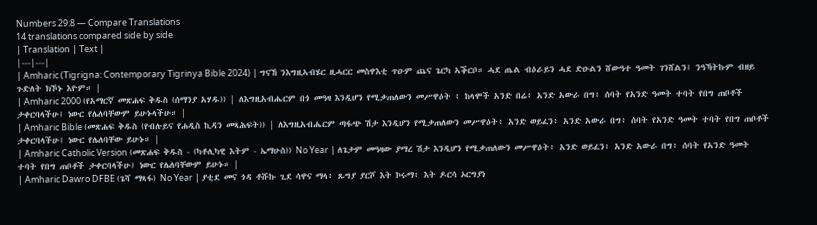Numbers 29:8 — Compare Translations
14 translations compared side by side
| Translation | Text |
|---|---|
| Amharic (Tigrigna: Contemporary Tigrinya Bible 2024) | ግናኸ ንእግዚኣብሄር ዚሓርር መስዋእቲ ጥዑም ጨና ጌርካ ኣቕርቦ። ሓደ ጤል ብዕራይን ሓደ ድዑልን ሸውዓተ ዓመት ገንሸልን፤ ንዓኻትኩም ብዘይ ጉድለት ክኾኑ እዮም። |
| Amharic 2000 (የአማርኛ መጽሐፍ ቅዱስ (ሰማንያ አሃዱ)) | ለእግዚአብሔርም በጎ መዓዛ እንዲሆን የሚቃጠለውን መሥዋዕት ፥ ከላሞች አንድ በሬ፥ አንድ አውራ በግ፥ ሰባት የአንድ ዓመት ተባት የበግ ጠቦቶች ታቀርባላችሁ፤ ነውር የሌለባቸውም ይሁኑላችሁ። |
| Amharic Bible (መጽሐፍ ቅዱስ (የብሉይና የሐዲስ ኪዳን መጻሕፍት)) | ለእግዚአብሔርም ጣፋጭ ሽታ እንዲሆን የሚቃጠለውን መሥዋዕት፥ አንድ ወይፈን፥ አንድ አውራ በግ፥ ሰባት የአንድ ዓመት ተባት የበግ ጠቦቶች ታቀርባላችሁ፤ ነውር የሌለባቸው ይሁኑ። |
| Amharic Catholic Version (መጽሐፍ ቅዱስ - (ካቶሊካዊ እትም - ኤማሁስ)) No Year | ለጌታም መዓዛው ያማረ ሽታ እንዲሆን የሚቃጠለውን መሥዋዕት፥ አንድ ወይፈን፥ አንድ አውራ በግ፥ ሰባት የአንድ ዓመት ተባት የበግ ጠቦቶች ታቀርባላችሁ፤ ነውር የሌለባቸውም ይሁኑ። |
| Amharic Dawro DFBE (ጌሻ ማጻፋ) No Year | ያቲደ መና ጎዳ ቶሹኩ ጊደ ሳዋና ማላ፥ ጹግያ ያርሾ እት ኮሩማ፥ እት ዶርሳ ኦርግያነ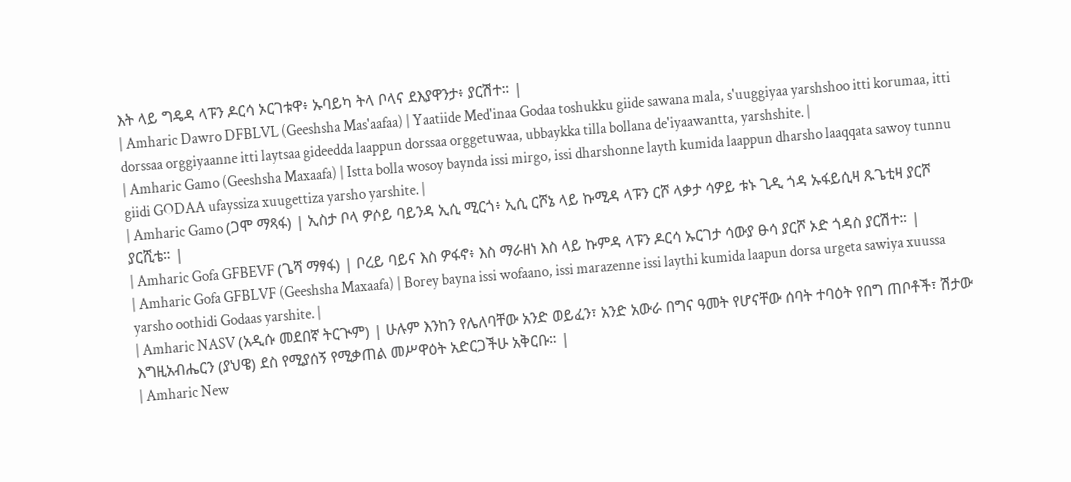እት ላይ ግዴዳ ላፑን ዶርሳ ኦርገቱዋ፥ ኡባይካ ትላ ቦላና ደእያዋንታ፥ ያርሽተ። |
| Amharic Dawro DFBLVL (Geeshsha Mas'aafaa) | Yaatiide Med'inaa Godaa toshukku giide sawana mala, s'uuggiyaa yarshshoo itti korumaa, itti dorssaa orggiyaanne itti laytsaa gideedda laappun dorssaa orggetuwaa, ubbaykka tilla bollana de'iyaawantta, yarshshite. |
| Amharic Gamo (Geeshsha Maxaafa) | Istta bolla wosoy baynda issi mirgo, issi dharshonne layth kumida laappun dharsho laaqqata sawoy tunnu giidi GODAA ufayssiza xuugettiza yarsho yarshite. |
| Amharic Gamo (ጋሞ ማጻፋ) | ኢስታ ቦላ ዎሶይ ባይንዳ ኢሲ ሚርጎ፥ ኢሲ ርሾኔ ላይ ኩሚዳ ላፑን ርሾ ላቃታ ሳዎይ ቱኑ ጊዲ ጎዳ ኡፋይሲዛ ጹጌቲዛ ያርሾ ያርሺቴ። |
| Amharic Gofa GFBEVF (ጌሻ ማፃፋ) | ቦረይ ባይና እስ ዎፋኖ፥ እስ ማራዘነ እስ ላይ ኩምዳ ላፑን ዶርሳ ኡርገታ ሳውያ ፁሳ ያርሾ ኦድ ጎዳስ ያርሽተ። |
| Amharic Gofa GFBLVF (Geeshsha Maxaafa) | Borey bayna issi wofaano, issi marazenne issi laythi kumida laapun dorsa urgeta sawiya xuussa yarsho oothidi Godaas yarshite. |
| Amharic NASV (አዲሱ መደበኛ ትርጒም) | ሁሉም እንከን የሌለባቸው አንድ ወይፈን፣ አንድ አውራ በግና ዓመት የሆናቸው ሰባት ተባዕት የበግ ጠቦቶች፣ ሽታው እግዚአብሔርን (ያህዌ) ደስ የሚያሰኝ የሚቃጠል መሥዋዕት አድርጋችሁ አቅርቡ። |
| Amharic New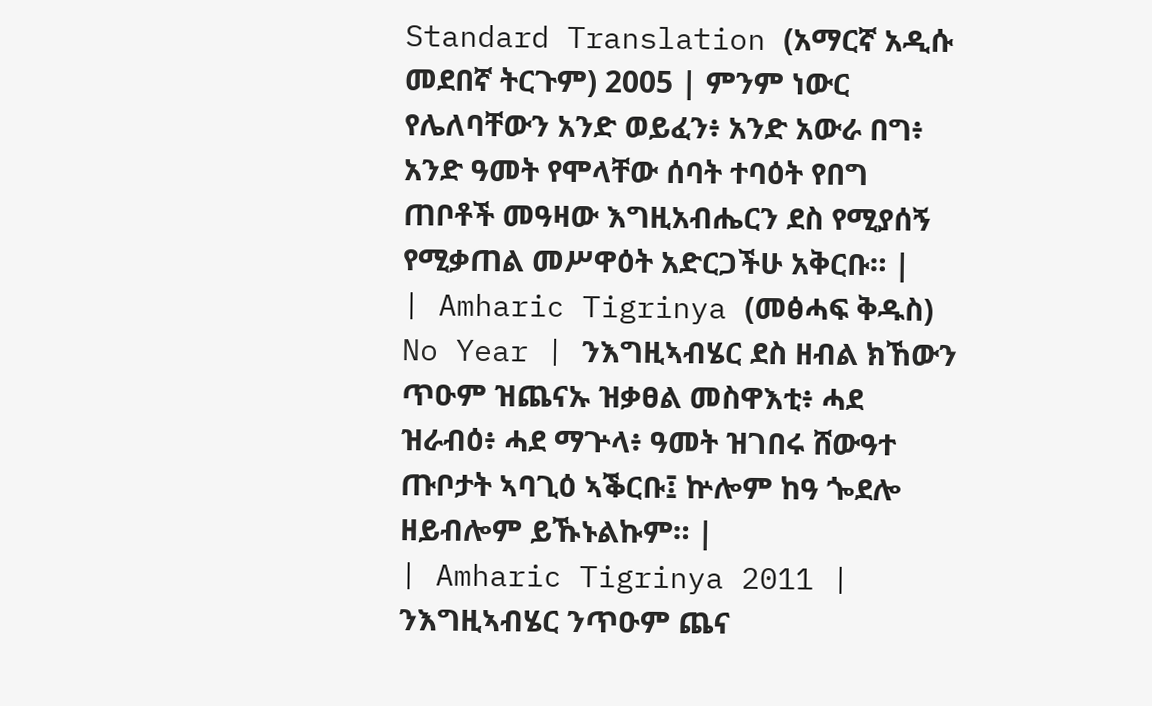Standard Translation (አማርኛ አዲሱ መደበኛ ትርጉም) 2005 | ምንም ነውር የሌለባቸውን አንድ ወይፈን፥ አንድ አውራ በግ፥ አንድ ዓመት የሞላቸው ሰባት ተባዕት የበግ ጠቦቶች መዓዛው እግዚአብሔርን ደስ የሚያሰኝ የሚቃጠል መሥዋዕት አድርጋችሁ አቅርቡ። |
| Amharic Tigrinya (መፅሓፍ ቅዱስ) No Year | ንእግዚኣብሄር ደስ ዘብል ክኸውን ጥዑም ዝጨናኡ ዝቃፀል መስዋእቲ፥ ሓደ ዝራብዕ፥ ሓደ ማጕላ፥ ዓመት ዝገበሩ ሸውዓተ ጡቦታት ኣባጊዕ ኣቕርቡ፤ ኵሎም ከዓ ጐደሎ ዘይብሎም ይኹኑልኩም። |
| Amharic Tigrinya 2011 | ንእግዚኣብሄር ንጥዑም ጨና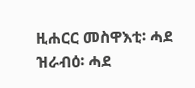ዚሐርር መስዋእቲ፡ ሓደ ዝራብዕ፡ ሓደ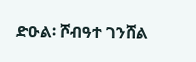ድዑል፡ ሾብዓተ ገንሸል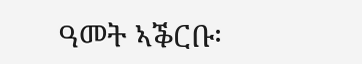ዓመት ኣቕርቡ፡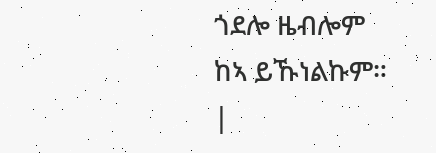ጎደሎ ዜብሎም ከኣ ይኹነልኩም። |